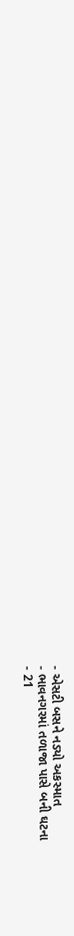- એસટી બસને નડ્યો અકસ્માત
- ભાવનગરમાં તળાજા પાસે બની ઘટના
- 21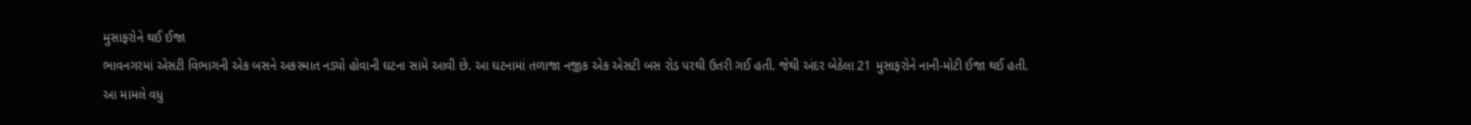મુસાફરોને થઈ ઈજા
ભાવનગરમાં એસટી વિભાગની એક બસને અકસ્માત નડ્યો હોવાની ઘટના સામે આવી છે. આ ઘટનામાં તળાજા નજીક એક એસટી બસ રોડ પરથી ઉતરી ગઈ હતી. જેથી અંદર બેઠેલા 21 મુસાફરોને નાની-મોટી ઈજા થઈ હતી.
આ મામલે વધુ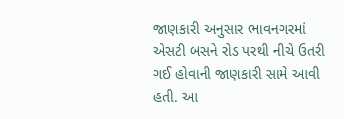જાણકારી અનુસાર ભાવનગરમાં એસટી બસને રોડ પરથી નીચે ઉતરી ગઈ હોવાની જાણકારી સામે આવી હતી. આ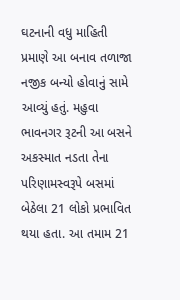ઘટનાની વધુ માહિતી પ્રમાણે આ બનાવ તળાજા નજીક બન્યો હોવાનું સામે આવ્યું હતું. મહુવા ભાવનગર રૂટની આ બસને અકસ્માત નડતા તેના પરિણામસ્વરૂપે બસમાં બેઠેલા 21 લોકો પ્રભાવિત થયા હતા. આ તમામ 21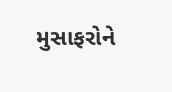મુસાફરોને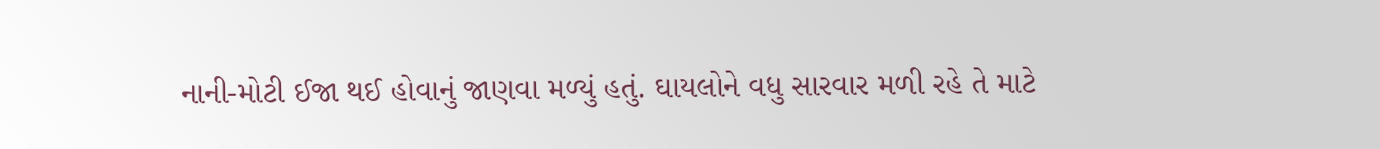નાની-મોટી ઈજા થઈ હોવાનું જાણવા મળ્યું હતું. ઘાયલોને વધુ સારવાર મળી રહે તે માટે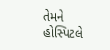તેમને હોસ્પિટલે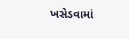ખસેડવામાં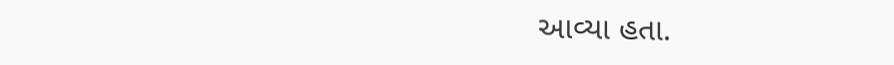આવ્યા હતા.